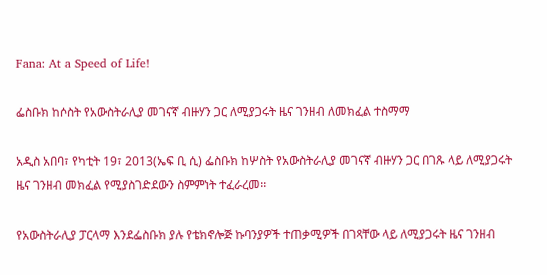Fana: At a Speed of Life!

ፌስቡክ ከሶስት የአውስትራሊያ መገናኛ ብዙሃን ጋር ለሚያጋሩት ዜና ገንዘብ ለመክፈል ተስማማ

አዲስ አበባ፣ የካቲት 19፣ 2013(ኤፍ ቢ ሲ) ፌስቡክ ከሦስት የአውስትራሊያ መገናኛ ብዙሃን ጋር በገጹ ላይ ለሚያጋሩት ዜና ገንዘብ መክፈል የሚያስገድደውን ስምምነት ተፈራረመ፡፡

የአውስትራሊያ ፓርላማ እንደፌስቡክ ያሉ የቴክኖሎጅ ኩባንያዎች ተጠቃሚዎች በገጻቸው ላይ ለሚያጋሩት ዜና ገንዘብ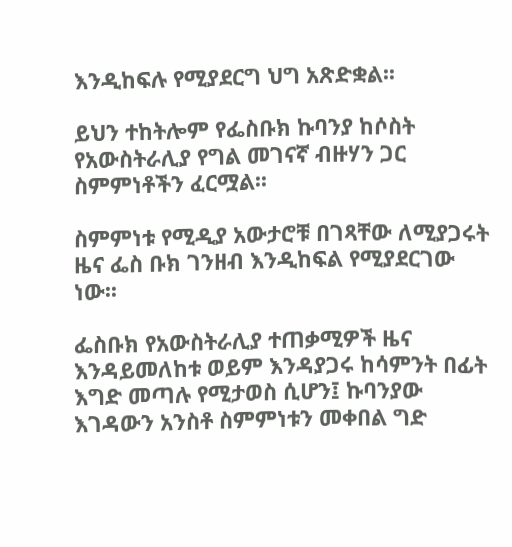እንዲከፍሉ የሚያደርግ ህግ አጽድቋል፡፡

ይህን ተከትሎም የፌስቡክ ኩባንያ ከሶስት የአውስትራሊያ የግል መገናኛ ብዙሃን ጋር ስምምነቶችን ፈርሟል፡፡

ስምምነቱ የሚዲያ አውታሮቹ በገጻቸው ለሚያጋሩት ዜና ፌስ ቡክ ገንዘብ እንዲከፍል የሚያደርገው ነው፡፡

ፌስቡክ የአውስትራሊያ ተጠቃሚዎች ዜና እንዳይመለከቱ ወይም እንዳያጋሩ ከሳምንት በፊት እግድ መጣሉ የሚታወስ ሲሆን፤ ኩባንያው እገዳውን አንስቶ ስምምነቱን መቀበል ግድ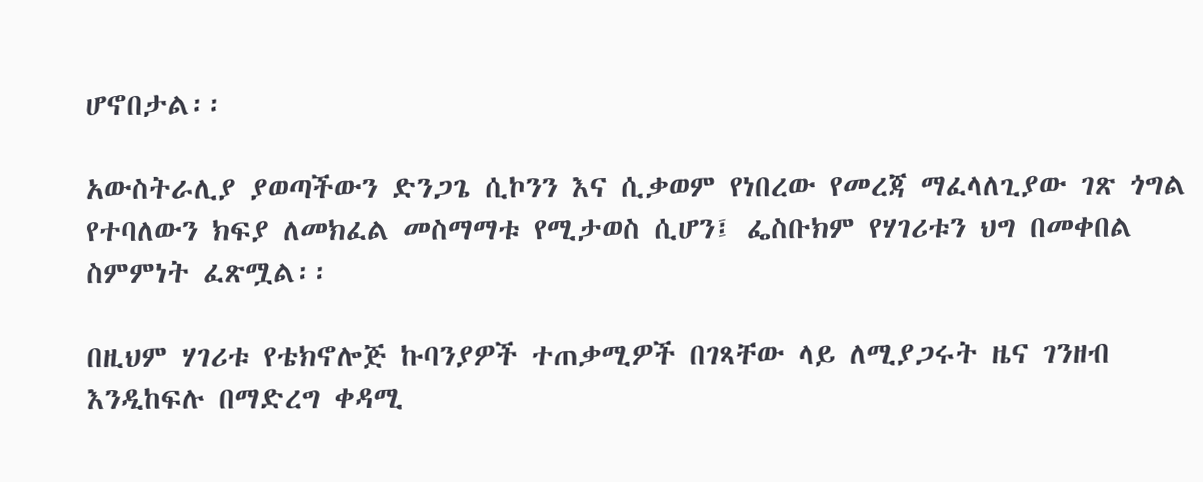ሆኖበታል፡፡

አውስትራሊያ ያወጣችውን ድንጋጌ ሲኮንን እና ሲቃወም የነበረው የመረጃ ማፈላለጊያው ገጽ ጎግል የተባለውን ክፍያ ለመክፈል መስማማቱ የሚታወስ ሲሆን፤ ፌስቡክም የሃገሪቱን ህግ በመቀበል ስምምነት ፈጽሟል፡፡

በዚህም ሃገሪቱ የቴክኖሎጅ ኩባንያዎች ተጠቃሚዎች በገጻቸው ላይ ለሚያጋሩት ዜና ገንዘብ እንዲከፍሉ በማድረግ ቀዳሚ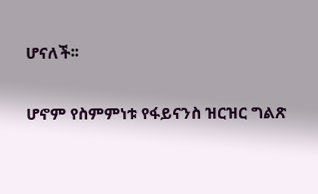ሆናለች፡፡

ሆኖም የስምምነቱ የፋይናንስ ዝርዝር ግልጽ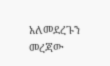አለመደረጉን መረጃው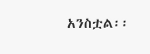አንስቷል፡፡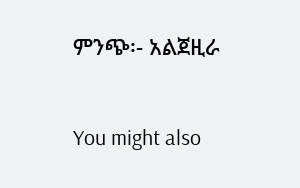ምንጭ፡- አልጀዚራ

You might also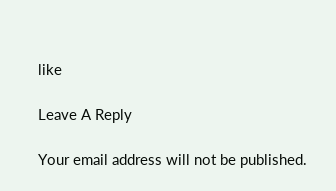like

Leave A Reply

Your email address will not be published.